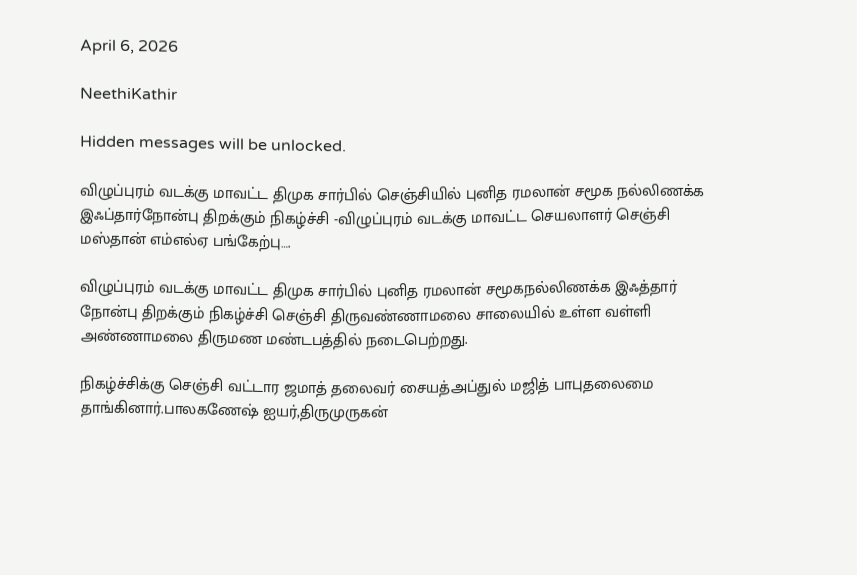April 6, 2026

NeethiKathir

Hidden messages will be unlocked.

விழுப்புரம் வடக்கு மாவட்ட திமுக சார்பில் செஞ்சியில் புனித ரமலான் சமூக நல்லிணக்க இஃப்தார்நோன்பு திறக்கும் நிகழ்ச்சி -விழுப்புரம் வடக்கு மாவட்ட செயலாளர் செஞ்சி மஸ்தான் எம்எல்ஏ பங்கேற்பு….

விழுப்புரம் வடக்கு மாவட்ட திமுக சார்பில் புனித ரமலான் சமூகநல்லிணக்க இஃத்தார் நோன்பு திறக்கும் நிகழ்ச்சி செஞ்சி திருவண்ணாமலை சாலையில் உள்ள வள்ளி அண்ணாமலை திருமண மண்டபத்தில் நடைபெற்றது.

நிகழ்ச்சிக்கு செஞ்சி வட்டார ஜமாத் தலைவர் சையத்அப்துல் மஜித் பாபுதலைமை தாங்கினார்.பாலகணேஷ் ஐயர்,திருமுருகன்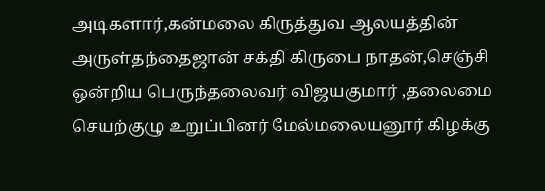அடிகளார்,கன்மலை கிருத்துவ ஆலயத்தின் அருள்தந்தைஜான் சக்தி கிருபை நாதன்,செஞ்சி ஒன்றிய பெருந்தலைவர் விஜயகுமார் ,தலைமை செயற்குழு உறுப்பினர் மேல்மலையனூர் கிழக்கு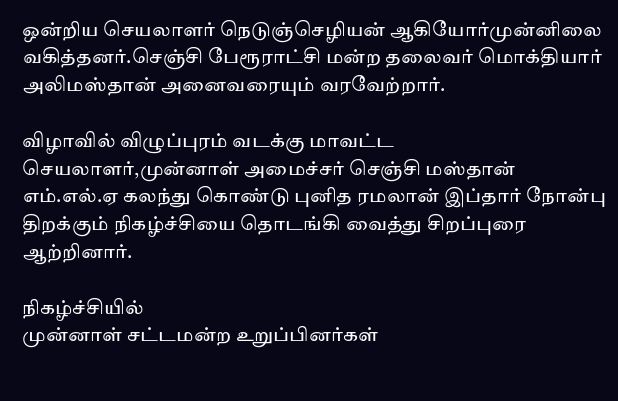ஒன்றிய செயலாளர் நெடுஞ்செழியன் ஆகியோர்முன்னிலை வகித்தனர்.செஞ்சி பேரூராட்சி மன்ற தலைவர் மொக்தியார் அலிமஸ்தான் அனைவரையும் வரவேற்றார்.

விழாவில் விழுப்புரம் வடக்கு மாவட்ட செயலாளர்,முன்னாள் அமைச்சர் செஞ்சி மஸ்தான் எம்.எல்.ஏ கலந்து கொண்டு புனித ரமலான் இப்தார் நோன்பு திறக்கும் நிகழ்ச்சியை தொடங்கி வைத்து சிறப்புரை ஆற்றினார்.

நிகழ்ச்சியில்
முன்னாள் சட்டமன்ற உறுப்பினர்கள்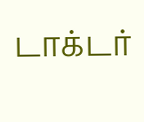டாக்டர்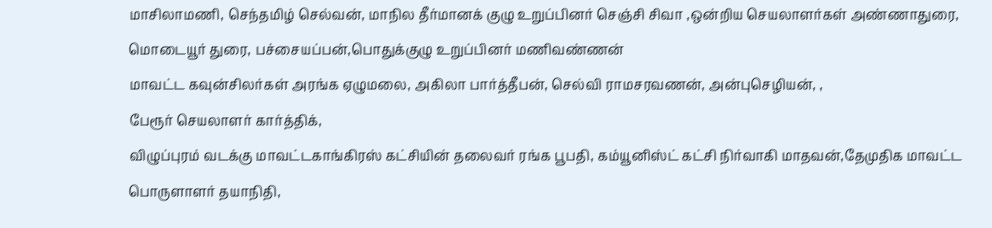மாசிலாமணி, செந்தமிழ் செல்வன், மாநில தீர்மானக் குழு உறுப்பினர் செஞ்சி சிவா ,ஒன்றிய செயலாளர்கள் அண்ணாதுரை, மொடையூர் துரை, பச்சையப்பன்,பொதுக்குழு உறுப்பினர் மணிவண்ணன்
மாவட்ட கவுன்சிலர்கள் அரங்க ஏழுமலை, அகிலா பார்த்தீபன், செல்வி ராமசரவணன், அன்புசெழியன், ,
பேரூர் செயலாளர் கார்த்திக்,
விழுப்புரம் வடக்கு மாவட்டகாங்கிரஸ் கட்சியின் தலைவர் ரங்க பூபதி, கம்யூனிஸ்ட் கட்சி நிர்வாகி மாதவன்,தேமுதிக மாவட்ட பொருளாளர் தயாநிதி,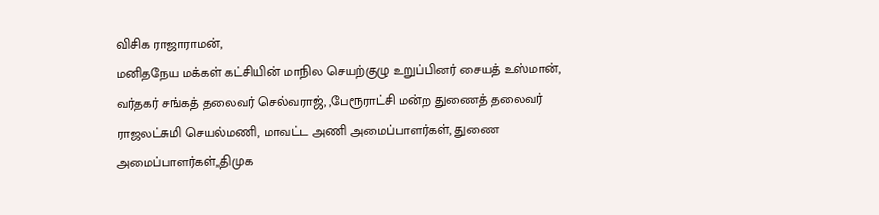விசிக ராஜாராமன்,
மனிதநேய மக்கள் கட்சியின் மாநில செயற்குழு உறுப்பினர் சையத் உஸ்மான், வர்தகர் சங்கத் தலைவர் செல்வராஜ், ,பேரூராட்சி மன்ற துணைத் தலைவர் ராஜலட்சுமி செயல்மணி, மாவட்ட அணி அமைப்பாளர்கள், துணை அமைப்பாளர்கள்,,திமுக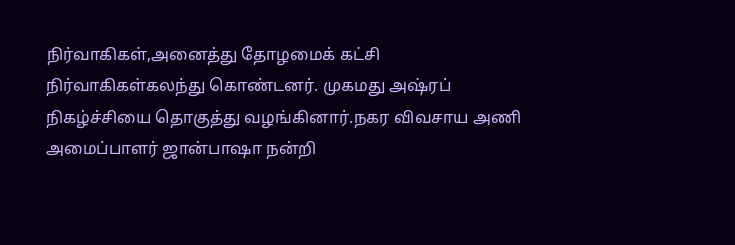நிர்வாகிகள்,அனைத்து தோழமைக் கட்சி நிர்வாகிகள்கலந்து கொண்டனர். முகமது அஷ்ரப் நிகழ்ச்சியை தொகுத்து வழங்கினார்.நகர விவசாய அணி அமைப்பாளர் ஜான்பாஷா நன்றி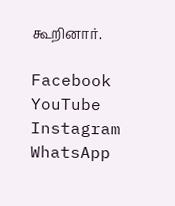கூறினார்.

Facebook
YouTube
Instagram
WhatsApp